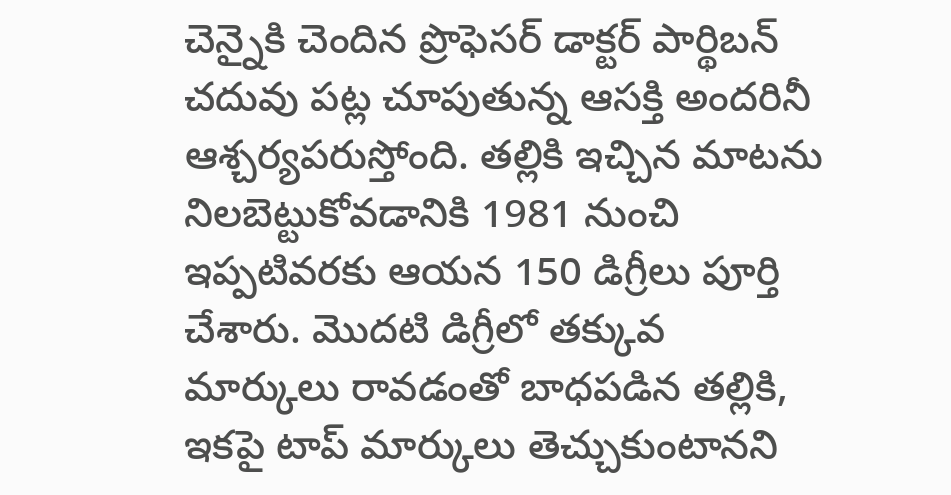చెన్నైకి చెందిన ప్రొఫెసర్ డాక్టర్ పార్థిబన్ చదువు పట్ల చూపుతున్న ఆసక్తి అందరినీ ఆశ్చర్యపరుస్తోంది. తల్లికి ఇచ్చిన మాటను నిలబెట్టుకోవడానికి 1981 నుంచి ఇప్పటివరకు ఆయన 150 డిగ్రీలు పూర్తి చేశారు. మొదటి డిగ్రీలో తక్కువ మార్కులు రావడంతో బాధపడిన తల్లికి, ఇకపై టాప్ మార్కులు తెచ్చుకుంటానని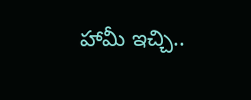హామీ ఇచ్చి..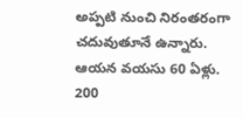అప్పటి నుంచి నిరంతరంగా చదువుతూనే ఉన్నారు. ఆయన వయసు 60 ఏళ్లు. 200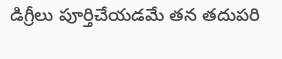డిగ్రీలు పూర్తిచేయడమే తన తదుపరి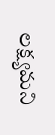లక్ష్యమని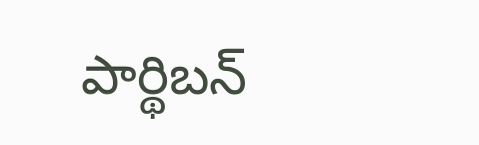పార్థిబన్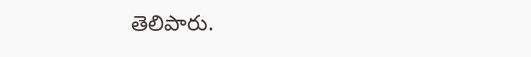తెలిపారు.